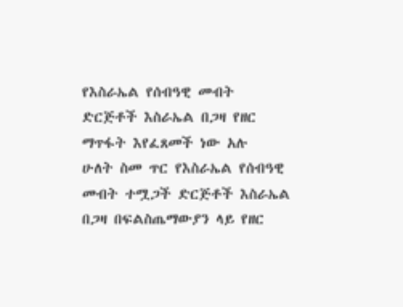የእስራኤል የሰብዓዊ መብት ድርጅቶች እስራኤል በጋዛ የዘር ማጥፋት እየፈጸመች ነው አሉ
ሁለት ስመ ጥር የእስራኤል የሰብዓዊ መብት ተሟጋች ድርጅቶች እስራኤል በጋዛ በፍልስጤማውያን ላይ የዘር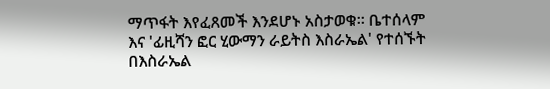ማጥፋት እየፈጸመች እንደሆኑ አስታወቁ። ቤተሰላም እና 'ፊዚሻን ፎር ሂውማን ራይትስ እስራኤል' የተሰኙት በእስራኤል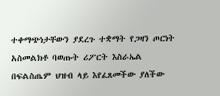ተቀማጭነታቸውን ያደረጉ ተቋማት የጋዛን ጦርነት አስመልክቶ ባወጡት ሪፖርት እስራኤል በፍልስጤም ህዝብ ላይ እየፈጸመችው ያለችው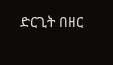ድርጊት በዘር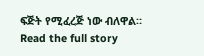ፍጅት የሚፈረጅ ነው ብለዋል።
Read the full story